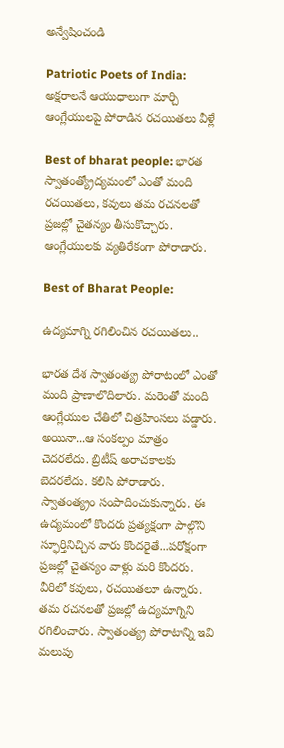అన్వేషించండి

Patriotic Poets of India: అక్షరాలనే ఆయుధాలుగా మార్చి ఆంగ్లేయులపై పోరాడిన రచయితలు వీళ్లే

Best of bharat people: భారత స్వాతంత్య్రోద్యమంలో ఎంతో మంది రచయితలు, కవులు తమ రచనలతో ప్రజల్లో చైతన్యం తీసుకొచ్చారు. ఆంగ్లేయులకు వ్యతిరేకంగా పోరాడారు.

Best of Bharat People:

ఉద్యమాగ్ని రగిలించిన రచయితలు..

భారత దేశ స్వాతంత్య్ర పోరాటంలో ఎంతో మంది ప్రాణాలొదిలారు. మరెంతో మంది ఆంగ్లేయుల చేతిలో చిత్రహింసలు పడ్డారు. అయినా...ఆ సంకల్పం మాత్రం చెదరలేదు. బ్రిటీష్‌ అరాచకాలకు బెదరలేదు. కలిసి పోరాడారు. స్వాతంత్య్రం సంపాదించుకున్నారు. ఈ ఉద్యమంలో కొందరు ప్రత్యక్షంగా పాల్గొని స్ఫూర్తినిచ్చిన వారు కొందరైతే...పరోక్షంగా ప్రజల్లో చైతన్యం వాళ్లు మరి కొందరు. వీరిలో కవులు, రచయితలూ ఉన్నారు. తమ రచనలతో ప్రజల్లో ఉద్యమాగ్నిని రగిలించారు. స్వాతంత్య్ర పోరాటాన్ని ఇవి మలుపు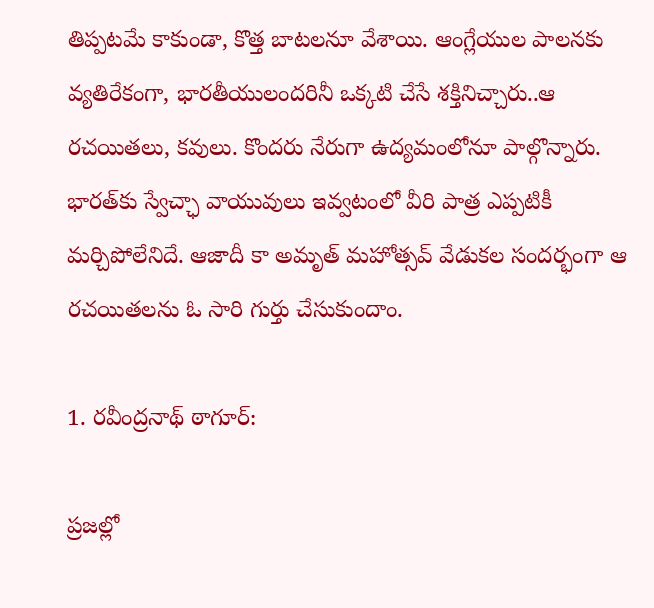తిప్పటమే కాకుండా, కొత్త బాటలనూ వేశాయి. ఆంగ్లేయుల పాలనకు వ్యతిరేకంగా, భారతీయులందరినీ ఒక్కటి చేసే శక్తినిచ్చారు..ఆ రచయితలు, కవులు. కొందరు నేరుగా ఉద్యమంలోనూ పాల్గొన్నారు. భారత్‌కు స్వేచ్ఛా వాయువులు ఇవ్వటంలో వీరి పాత్ర ఎప్పటికీ మర్చిపోలేనిదే. ఆజాదీ కా అమృత్ మహోత్సవ్ వేడుకల సందర్భంగా ఆ రచయితలను ఓ సారి గుర్తు చేసుకుందాం.

1. రవీంద్రనాథ్ ఠాగూర్:

ప్రజల్లో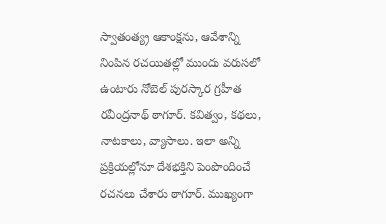స్వాతంత్య్ర ఆకాంక్షను, ఆవేశాన్ని నింపిన రచయితల్లో ముందు వరుసలో ఉంటారు నోబెల్ పురస్కార గ్రహీత రవీంద్రనాథ్ ఠాగూర్. కవిత్వం, కథలు, నాటకాలు, వ్యాసాలు. ఇలా అన్ని ప్రక్రియల్లోనూ దేశభక్తిని పెంపొందించే రచనలు చేశారు ఠాగూర్. ముఖ్యంగా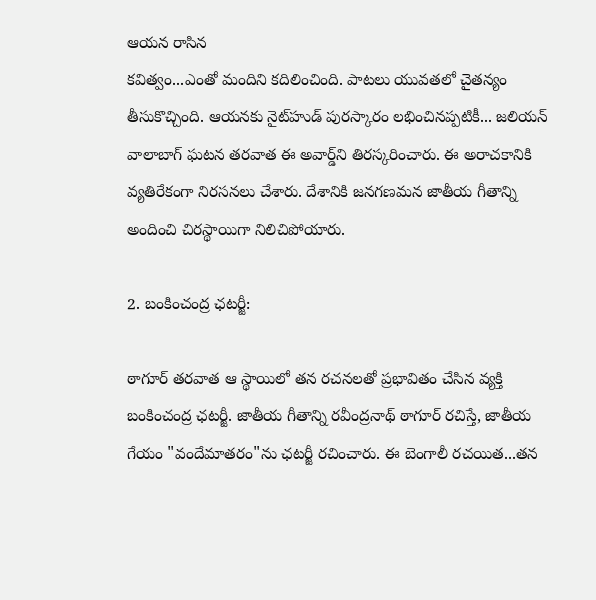ఆయన రాసిన
కవిత్వం...ఎంతో మందిని కదిలించింది. పాటలు యువతలో చైతన్యం తీసుకొచ్చింది. ఆయనకు నైట్‌హుడ్ పురస్కారం లభించినప్పటికీ... జలియన్ వాలాబాగ్ ఘటన తరవాత ఈ అవార్డ్‌ని తిరస్కరించారు. ఈ అరాచకానికి వ్యతిరేకంగా నిరసనలు చేశారు. దేశానికి జనగణమన జాతీయ గీతాన్ని అందించి చిరస్థాయిగా నిలిచిపోయారు.

2. బంకించంద్ర ఛటర్జీ:

ఠాగూర్ తరవాత ఆ స్థాయిలో తన రచనలతో ప్రభావితం చేసిన వ్యక్తి బంకించంద్ర ఛటర్జీ. జాతీయ గీతాన్ని రవీంద్రనాథ్ ఠాగూర్ రచిస్తే, జాతీయ గేయం "వందేమాతరం"ను ఛటర్జీ రచించారు. ఈ బెంగాలీ రచయిత...తన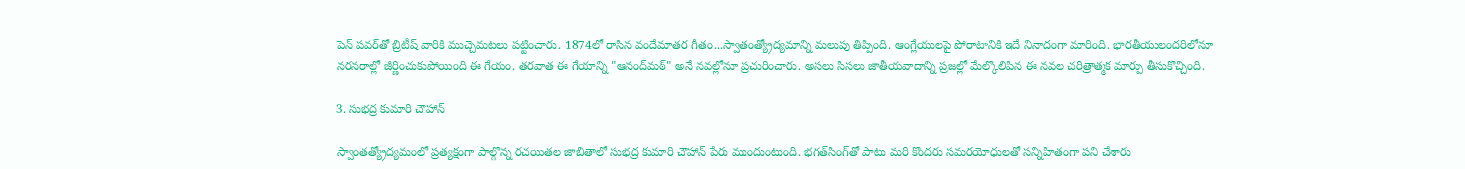పెన్‌ పవర్‌తో బ్రిటీష్ వారికి ముచ్చెమటలు పట్టించారు. 1874లో రాసిన వందేమాతర గీతం...స్వాతంత్య్రోద్యమాన్ని మలుపు తిప్పింది. ఆంగ్లేయులపై పోరాటానికి ఇదే నినాదంగా మారింది. భారతీయులందరిలోనూ నరనరాల్లో జీర్ణించుకుపోయింది ఈ గేయం. తరవాత ఈ గేయాన్ని "ఆనంద్‌మఠ్" అనే నవల్లోనూ ప్రచురించారు. అసలు సిసలు జాతీయవాదాన్ని ప్రజల్లో మేల్కొలిపిన ఈ నవల చరిత్రాత్మక మార్పు తీసుకొచ్చింది.

3. సుభద్ర కుమారి చౌహాన్

స్వాంతత్య్రోద్యమంలో ప్రత్యక్షంగా పాల్గొన్న రచయితల జాబితాలో సుభద్ర కుమారి చౌహాన్‌ పేరు ముందుంటుంది. భగత్‌సింగ్‌తో పాటు మరి కొందరు సమరయోధులతో సన్నిహితంగా పని చేశారు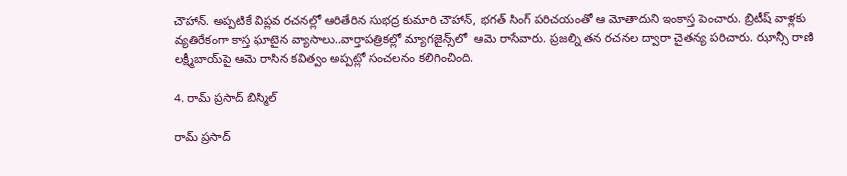చౌహాన్. అప్పటికే విప్లవ రచనల్లో ఆరితేరిన సుభద్ర కుమారి చౌహాన్, భగత్‌ సింగ్‌ పరిచయంతో ఆ మోతాదుని ఇంకాస్త పెంచారు. బ్రిటీష్‌ వాళ్లకు వ్యతిరేకంగా కాస్త ఘాటైన వ్యాసాలు..వార్తాపత్రికల్లో మ్యాగజైన్స్‌లో  ఆమె రాసేవారు. ప్రజల్ని తన రచనల ద్వారా చైతన్య పరిచారు. ఝాన్సీ రాణి లక్ష్మీబాయ్‌పై ఆమె రాసిన కవిత్వం అప్పట్లో సంచలనం కలిగించింది.

4. రామ్ ప్రసాద్ బిస్మిల్

రామ్ ప్రసాద్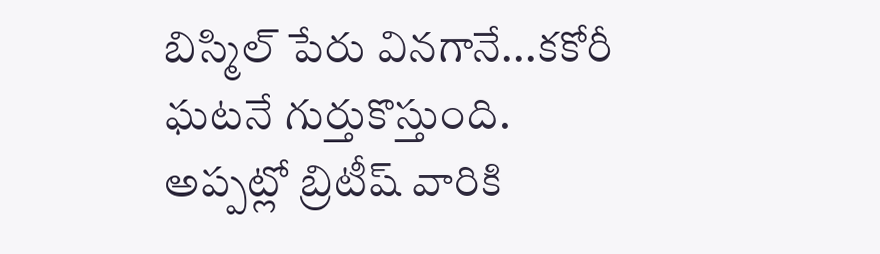బిస్మిల్ పేరు వినగానే...కకోరీ ఘటనే గుర్తుకొస్తుంది. అప్పట్లో బ్రిటీష్ వారికి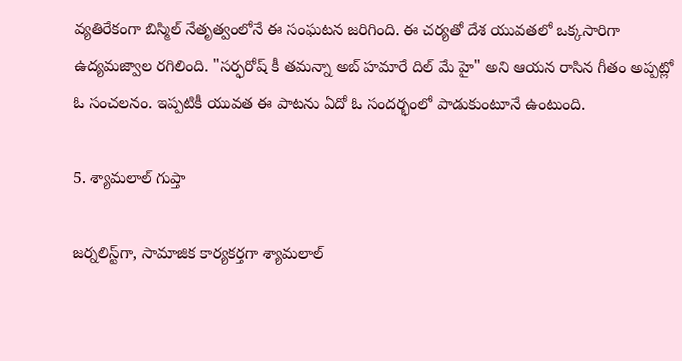వ్యతిరేకంగా బిస్మిల్ నేతృత్వంలోనే ఈ సంఘటన జరిగింది. ఈ చర్యతో దేశ యువతలో ఒక్కసారిగా ఉద్యమజ్వాల రగిలింది. "సర్ఫరోష్‌ కీ తమన్నా అబ్ హమారే దిల్‌ మే హై" అని ఆయన రాసిన గీతం అప్పట్లో ఓ సంచలనం. ఇప్పటికీ యువత ఈ పాటను ఏదో ఓ సందర్భంలో పాడుకుంటూనే ఉంటుంది.

5. శ్యామలాల్ గుప్తా

జర్నలిస్ట్‌గా, సామాజిక కార్యకర్తగా శ్యామలాల్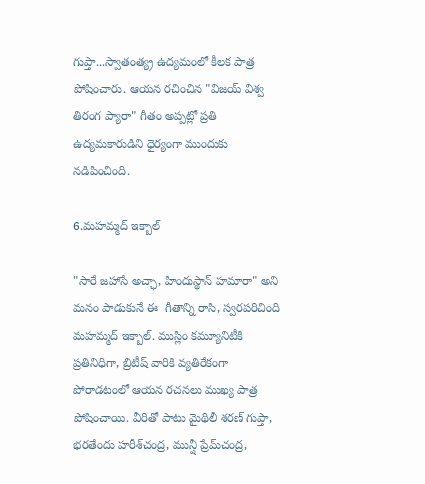గుప్తా...స్వాతంత్య్ర ఉద్యమంలో కీలక పాత్ర పోషించారు. ఆయన రచించిన "విజయ్ విశ్వ తిరంగ ప్యారా" గీతం అప్పట్లో ప్రతి ఉద్యమకారుడిని ధైర్యంగా ముందుకు నడిపించింది.

6.మహమ్మద్ ఇక్బాల్

"సారే జహాసే అచ్ఛా, హిందుస్థాన్ హమారా" అని మనం పాడుకునే ఈ  గీతాన్ని రాసి, స్వరపరిచింది మహమ్మద్ ఇక్బాల్. ముస్లిం కమ్యూనిటీకి ప్రతినిధిగా, బ్రిటీష్ వారికి వ్యతిరేకంగా పోరాడటంలో ఆయన రచనలు ముఖ్య పాత్ర పోషించాయి. వీరితో పాటు మైథిలీ శరణ్ గుప్తా, భరతేందు హరీశ్‌చంద్ర, మున్షీ ప్రేమ్‌చంద్ర,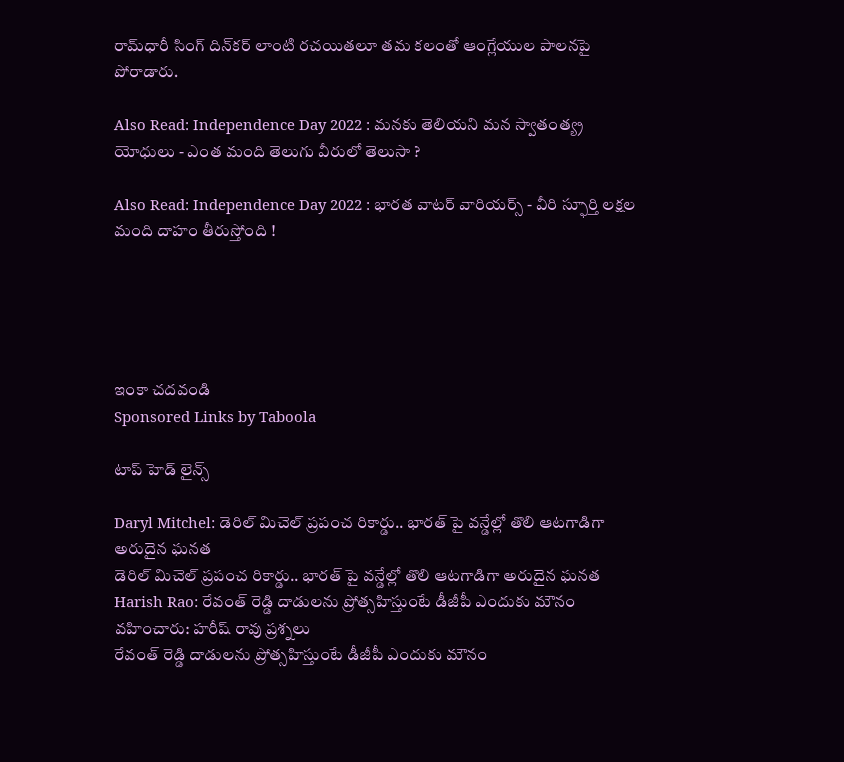రామ్‌ధారీ సింగ్ దిన్‌కర్ లాంటి రచయితలూ తమ కలంతో ఆంగ్లేయుల పాలనపై పోరాడారు.

Also Read: Independence Day 2022 : మనకు తెలియని మన స్వాతంత్య్ర యోధులు - ఎంత మంది తెలుగు వీరులో తెలుసా ?

Also Read: Independence Day 2022 : భారత వాటర్ వారియర్స్ - వీరి స్ఫూర్తి లక్షల మంది దాహం తీరుస్తోంది !





ఇంకా చదవండి
Sponsored Links by Taboola

టాప్ హెడ్ లైన్స్

Daryl Mitchel: డెరిల్ మిచెల్ ప్రపంచ రికార్డు.. భారత్ పై వన్డేల్లో తొలి ఆటగాడిగా అరుదైన ఘనత
డెరిల్ మిచెల్ ప్రపంచ రికార్డు.. భారత్ పై వన్డేల్లో తొలి ఆటగాడిగా అరుదైన ఘనత
Harish Rao: రేవంత్ రెడ్డి దాడులను ప్రోత్సహిస్తుంటే డీజీపీ ఎందుకు మౌనం వహించారు: హరీష్ రావు ప్రశ్నలు
రేవంత్ రెడ్డి దాడులను ప్రోత్సహిస్తుంటే డీజీపీ ఎందుకు మౌనం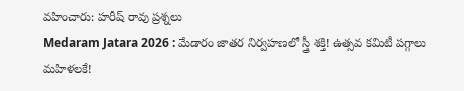వహించారు: హరీష్ రావు ప్రశ్నలు
Medaram Jatara 2026 : మేడారం జాతర నిర్వహణలో స్త్రీ శక్తి! ఉత్సవ కమిటీ పగ్గాలు మహిళలకే!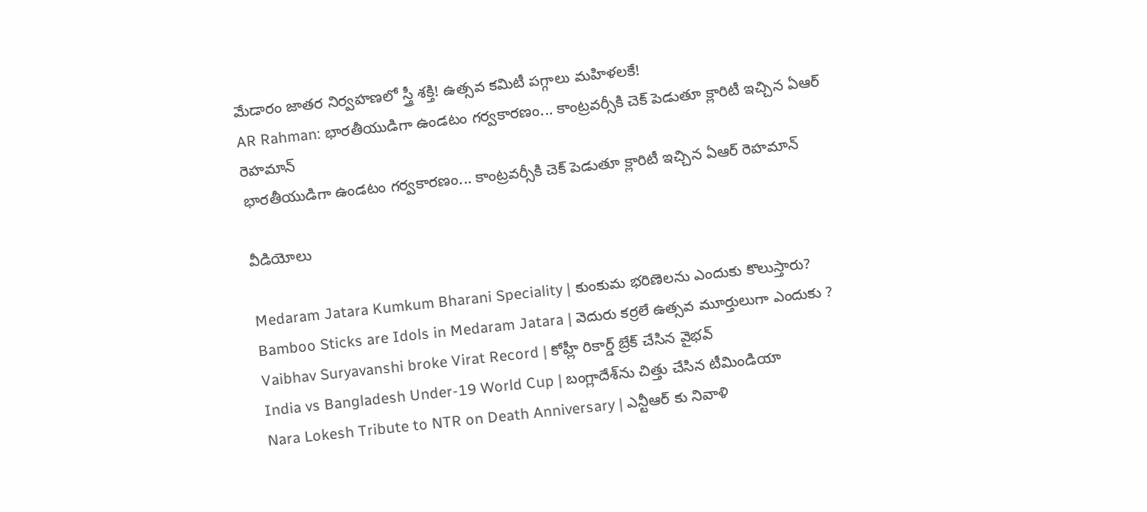మేడారం జాతర నిర్వహణలో స్త్రీ శక్తి! ఉత్సవ కమిటీ పగ్గాలు మహిళలకే!
AR Rahman: భారతీయుడిగా ఉండటం గర్వకారణం... కాంట్రవర్సీకి చెక్ పెడుతూ క్లారిటీ ఇచ్చిన ఏఆర్ రెహమాన్
భారతీయుడిగా ఉండటం గర్వకారణం... కాంట్రవర్సీకి చెక్ పెడుతూ క్లారిటీ ఇచ్చిన ఏఆర్ రెహమాన్

వీడియోలు

Medaram Jatara Kumkum Bharani Speciality | కుంకుమ భరిణెలను ఎందుకు కొలుస్తారు?
Bamboo Sticks are Idols in Medaram Jatara | వెదురు కర్రలే ఉత్సవ మూర్తులుగా ఎందుకు ?
Vaibhav Suryavanshi broke Virat Record | కోహ్లీ రికార్డ్ బ్రేక్ చేసిన వైభవ్
India vs Bangladesh Under-19 World Cup | బంగ్లాదేశ్‌ను చిత్తు చేసిన టీమిండియా
Nara Lokesh Tribute to NTR on Death Anniversary | ఎన్టీఆర్ కు నివాళి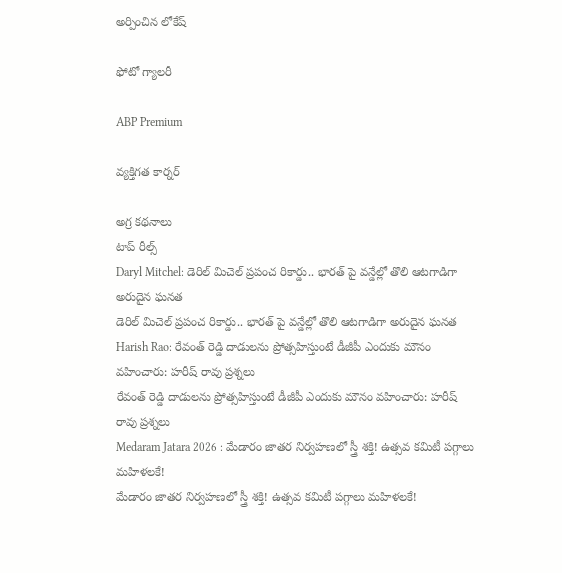అర్పించిన లోకేష్

ఫోటో గ్యాలరీ

ABP Premium

వ్యక్తిగత కార్నర్

అగ్ర కథనాలు
టాప్ రీల్స్
Daryl Mitchel: డెరిల్ మిచెల్ ప్రపంచ రికార్డు.. భారత్ పై వన్డేల్లో తొలి ఆటగాడిగా అరుదైన ఘనత
డెరిల్ మిచెల్ ప్రపంచ రికార్డు.. భారత్ పై వన్డేల్లో తొలి ఆటగాడిగా అరుదైన ఘనత
Harish Rao: రేవంత్ రెడ్డి దాడులను ప్రోత్సహిస్తుంటే డీజీపీ ఎందుకు మౌనం వహించారు: హరీష్ రావు ప్రశ్నలు
రేవంత్ రెడ్డి దాడులను ప్రోత్సహిస్తుంటే డీజీపీ ఎందుకు మౌనం వహించారు: హరీష్ రావు ప్రశ్నలు
Medaram Jatara 2026 : మేడారం జాతర నిర్వహణలో స్త్రీ శక్తి! ఉత్సవ కమిటీ పగ్గాలు మహిళలకే!
మేడారం జాతర నిర్వహణలో స్త్రీ శక్తి! ఉత్సవ కమిటీ పగ్గాలు మహిళలకే!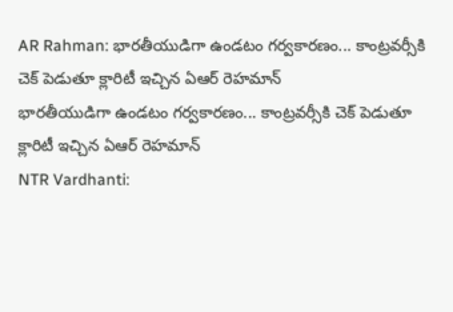AR Rahman: భారతీయుడిగా ఉండటం గర్వకారణం... కాంట్రవర్సీకి చెక్ పెడుతూ క్లారిటీ ఇచ్చిన ఏఆర్ రెహమాన్
భారతీయుడిగా ఉండటం గర్వకారణం... కాంట్రవర్సీకి చెక్ పెడుతూ క్లారిటీ ఇచ్చిన ఏఆర్ రెహమాన్
NTR Vardhanti: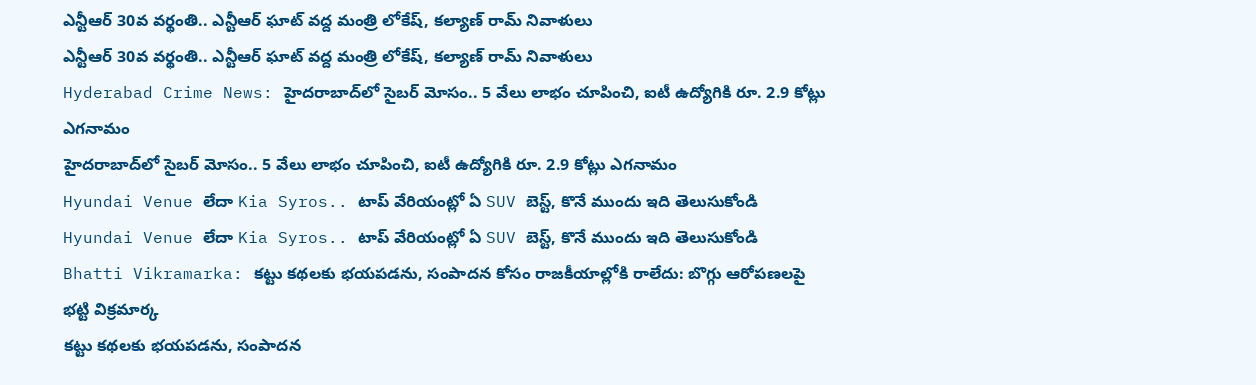ఎన్టీఆర్ 30వ వర్థంతి.. ఎన్టీఆర్ ఘాట్ వద్ద మంత్రి లోకేష్, కల్యాణ్ రామ్ నివాళులు
ఎన్టీఆర్ 30వ వర్థంతి.. ఎన్టీఆర్ ఘాట్ వద్ద మంత్రి లోకేష్, కల్యాణ్ రామ్ నివాళులు
Hyderabad Crime News: హైదరాబాద్‌లో సైబర్ మోసం.. 5 వేలు లాభం చూపించి, ఐటీ ఉద్యోగికి రూ. 2.9 కోట్లు ఎగనామం
హైదరాబాద్‌లో సైబర్ మోసం.. 5 వేలు లాభం చూపించి, ఐటీ ఉద్యోగికి రూ. 2.9 కోట్లు ఎగనామం
Hyundai Venue లేదా Kia Syros.. టాప్ వేరియంట్లో ఏ SUV బెస్ట్, కొనే ముందు ఇది తెలుసుకోండి
Hyundai Venue లేదా Kia Syros.. టాప్ వేరియంట్లో ఏ SUV బెస్ట్, కొనే ముందు ఇది తెలుసుకోండి
Bhatti Vikramarka: కట్టు కథలకు భయపడను, సంపాదన కోసం రాజకీయాల్లోకి రాలేదు: బొగ్గు ఆరోపణలపై భట్టి విక్రమార్క
కట్టు కథలకు భయపడను, సంపాదన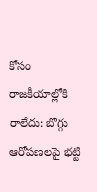కోసం రాజకీయాల్లోకి రాలేదు: బొగ్గు ఆరోపణలపై భట్టి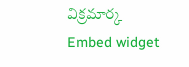విక్రమార్క
Embed widget